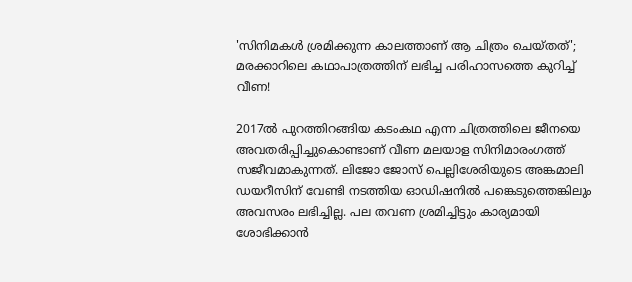'സിനിമകൾ ശ്രമിക്കുന്ന കാലത്താണ് ആ ചിത്രം ചെയ്തത്'; മരക്കാറിലെ കഥാപാത്രത്തിന് ലഭിച്ച പരിഹാസത്തെ കുറിച്ച് വീണ!

2017ൽ പുറത്തിറങ്ങിയ കടംകഥ എന്ന ചിത്രത്തിലെ ജീനയെ അവതരിപ്പിച്ചുകൊണ്ടാണ് വീണ മലയാള സിനിമാരംഗത്ത് സജീവമാകുന്നത്. ലിജോ ജോസ് പെല്ലിശേരിയുടെ അങ്കമാലി ഡയറീസിന് വേണ്ടി നടത്തിയ ഓഡിഷനിൽ പങ്കെടുത്തെങ്കിലും അവസരം ലഭിച്ചില്ല. പല തവണ ശ്രമിച്ചിട്ടും കാര്യമായി ശോഭിക്കാൻ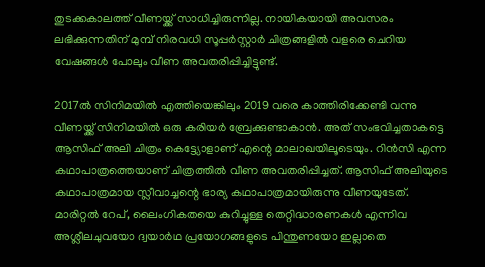തുടക്കകാലത്ത് വീണയ്ക്ക് സാധിച്ചിരുന്നില്ല. നായികയായി അവസരം ലഭിക്കുന്നതിന് മുമ്പ് നിരവധി സൂപ്പർസ്റ്റാർ ചിത്രങ്ങളിൽ വളരെ ചെറിയ വേഷങ്ങൾ പോലും വീണ അവതരിപ്പിച്ചിട്ടുണ്ട്.

2017ൽ സിനിമയിൽ എത്തിയെങ്കിലും 2019 വരെ കാത്തിരിക്കേണ്ടി വന്നു വീണയ്ക്ക് സിനിമയിൽ ഒരു കരിയർ ബ്രേക്കുണ്ടാകാൻ. അത് സംഭവിച്ചതാകട്ടെ ആസിഫ് അലി ചിത്രം കെട്ട്യോളാണ് എന്റെ മാലാഖയിലൂടെയും. റിൻസി എന്ന കഥാപാത്രത്തെയാണ് ചിത്രത്തിൽ‌ വീണ അവതരിപ്പിച്ചത്. ആസിഫ് അലിയുടെ കഥാപാത്രമായ സ്ലീവാച്ചന്റെ ഭാര്യ കഥാപാത്രമായിരുന്നു വീണയുടേത്. മാരിറ്റൽ റേപ്, ലൈംഗികതയെ കുറിച്ചുള്ള തെറ്റിദ്ധാരണകൾ എന്നിവ ‌ അശ്ലീലചുവയോ ദ്വയാർഥ പ്രയോഗങ്ങളുടെ പിന്തുണയോ ഇല്ലാതെ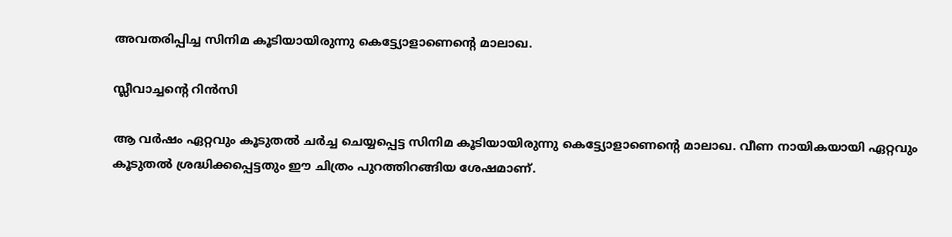അവതരിപ്പിച്ച സിനിമ കൂടിയായിരുന്നു കെട്ട്യോളാണെന്റെ മാലാഖ.

സ്ലീവാച്ചന്റെ റിൻസി

ആ വർഷം ഏറ്റവും കൂടുതൽ ചർച്ച ചെയ്യപ്പെട്ട സിനിമ കൂടിയായിരുന്നു കെട്ട്യോളാണെന്റെ മാലാഖ. വീണ നായികയായി ഏറ്റവും കൂടുതൽ ശ്രദ്ധിക്കപ്പെട്ടതും ഈ ചിത്രം പുറത്തിറങ്ങിയ ശേഷമാണ്.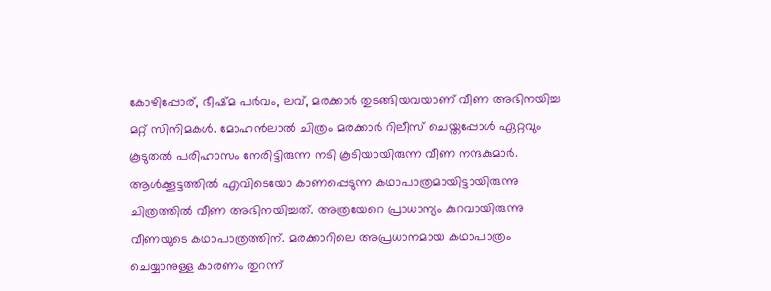കോഴിപ്പോര്, ഭീഷ്മ പർവം, ലവ്, മരക്കാർ തുടങ്ങിയവയാണ് വീണ അഭിനയിച്ച മറ്റ് സിനിമകൾ. മോഹൻലാൽ ചിത്രം മരക്കാർ റിലീസ് ചെയ്തപ്പോൾ ഏറ്റവും കൂടുതൽ പരിഹാസം നേരിട്ടിരുന്ന നടി കൂടിയായിരുന്ന വീണ നന്ദകുമാർ. ആൾക്കൂട്ടത്തിൽ എവിടെയോ കാണപ്പെടുന്ന കഥാപാത്രമായിട്ടായിരുന്നു ചിത്രത്തിൽ വീണ അഭിനയിച്ചത്. അത്രയേറെ പ്രാധാന്യം കുറവായിരുന്നു വീണയുടെ കഥാപാത്രത്തിന്. മരക്കാറിലെ അപ്രധാനമായ കഥാപാത്രം ചെയ്യാനുള്ള കാരണം തുറന്ന്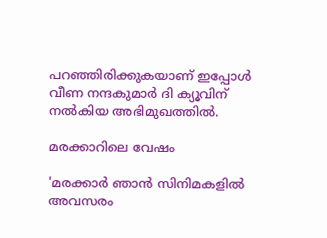പറഞ്ഞിരിക്കുകയാണ് ഇപ്പോൾ വീണ നന്ദകുമാർ ദി ക്യൂവിന് നൽകിയ അഭിമുഖത്തിൽ.

മരക്കാറിലെ വേഷം

'മരക്കാർ ഞാൻ സിനിമകളിൽ അവസരം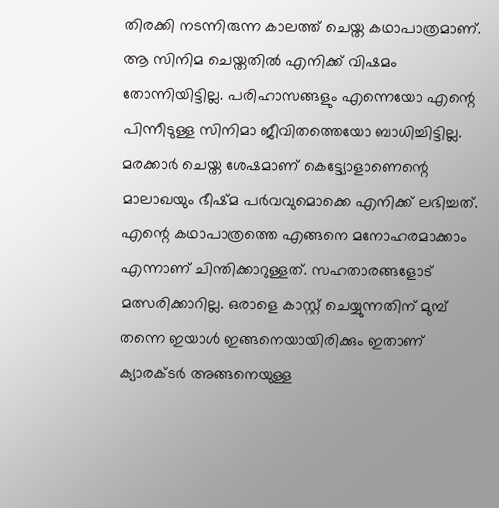തിരക്കി നടന്നിരുന്ന കാലത്ത് ചെയ്ത കഥാപാത്രമാണ്. ആ സിനിമ ചെയ്തതിൽ എനിക്ക് വിഷമം തോന്നിയിട്ടില്ല. പരിഹാസങ്ങളും എന്നെയോ എന്റെ പിന്നീടുള്ള സിനിമാ ജീവിതത്തെയോ ബാധിച്ചിട്ടില്ല. മരക്കാർ ചെയ്ത ശേഷമാണ് കെട്ട്യോളാണെന്റെ മാലാഖയും ഭീഷ്മ പർവവുമൊക്കെ എനിക്ക് ലഭിച്ചത്. എന്റെ കഥാപാത്രത്തെ എങ്ങനെ മനോഹരമാക്കാം എന്നാണ് ചിന്തിക്കാറുള്ളത്. സഹതാരങ്ങളോട് മത്സരിക്കാറില്ല. ഒരാളെ കാസ്റ്റ് ചെയ്യുന്നതിന് മുമ്പ് തന്നെ ഇയാൾ ഇങ്ങനെയായിരിക്കും ഇതാണ് ക്യാരക്ടർ അങ്ങനെയുള്ള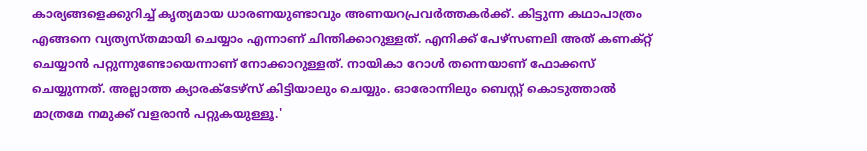കാര്യങ്ങളെക്കുറിച്ച് കൃത്യമായ ധാരണയുണ്ടാവും അണയറപ്രവർത്തകർക്ക്. കിട്ടുന്ന കഥാപാത്രം എങ്ങനെ വ്യത്യസ്തമായി ചെയ്യാം എന്നാണ് ചിന്തിക്കാറുള്ളത്. എനിക്ക് പേഴ്‌സണലി അത് കണക്റ്റ് ചെയ്യാൻ പറ്റുന്നുണ്ടോയെന്നാണ് നോക്കാറുള്ളത്. നായികാ റോൾ തന്നെയാണ് ഫോക്കസ് ചെയ്യുന്നത്. അല്ലാത്ത ക്യാരക്ടേഴ്‌സ് കിട്ടിയാലും ചെയ്യും. ഓരോന്നിലും ബെസ്റ്റ് കൊടുത്താൽ മാത്രമേ നമുക്ക് വളരാൻ പറ്റുകയുള്ളൂ.'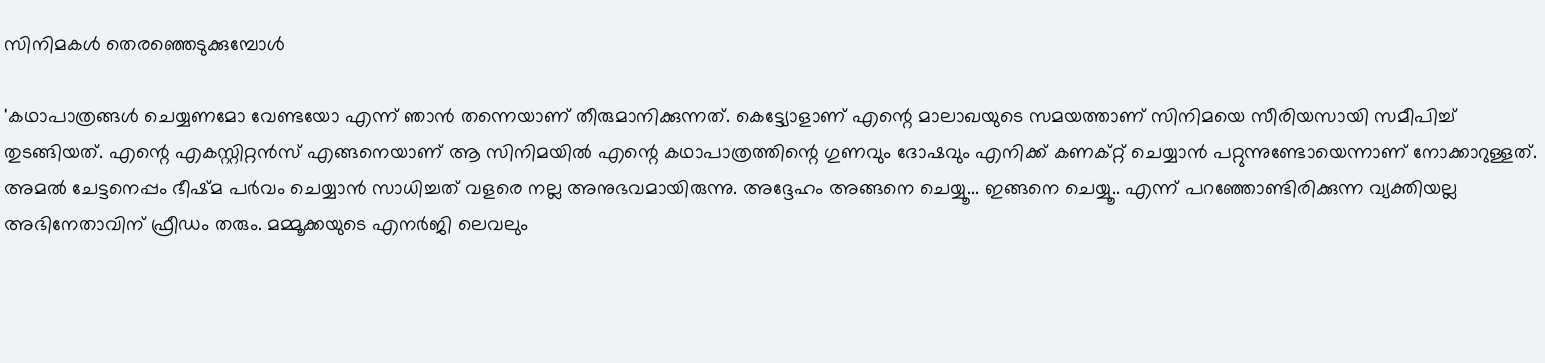സിനിമകൾ തെരഞ്ഞെടുക്കുമ്പോൾ

'കഥാപാത്രങ്ങൾ ചെയ്യണമോ വേണ്ടയോ എന്ന് ഞാൻ തന്നെയാണ് തീരുമാനിക്കുന്നത്. കെട്ട്യോളാണ് എന്റെ മാലാഖയുടെ സമയത്താണ് സിനിമയെ സീരിയസായി സമീപിച്ച് തുടങ്ങിയത്. എന്റെ എകസ്റ്റിറ്റൻസ് എങ്ങനെയാണ് ആ സിനിമയിൽ എന്റെ കഥാപാത്രത്തിന്റെ ഗുണവും ദോഷവും എനിക്ക് കണക്റ്റ് ചെയ്യാൻ പറ്റുന്നുണ്ടോയെന്നാണ് നോക്കാറുള്ളത്. അമൽ ചേട്ടനെപ്പം ഭീഷ്മ പർവം ചെയ്യാൻ സാധിച്ചത് വളരെ നല്ല അനുഭവമായിരുന്നു. അദ്ദേഹം അങ്ങനെ ചെയ്യൂ... ഇങ്ങനെ ചെയ്യൂ.. എന്ന് പറ‍ഞ്ഞോണ്ടിരിക്കുന്ന വ്യക്തിയല്ല അഭിനേതാവിന് ഫ്രീഡം തരും. മമ്മൂക്കയുടെ എനർജി ലെവലും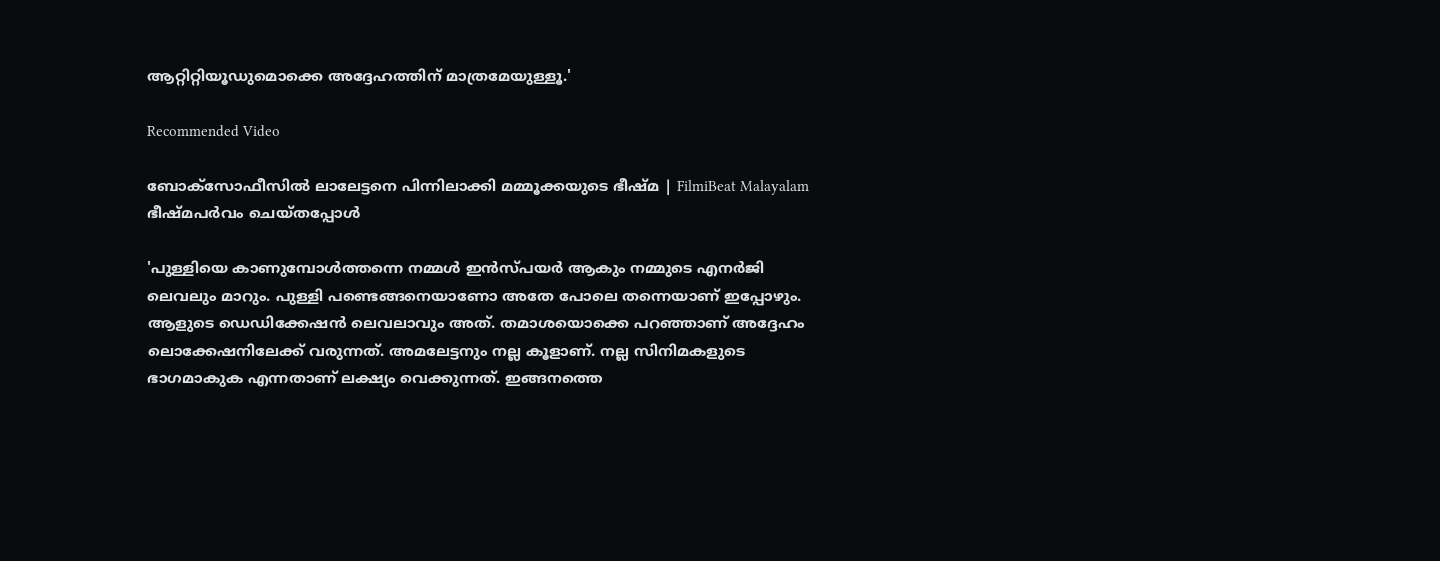ആറ്റിറ്റിയൂഡുമൊക്കെ അദ്ദേഹത്തിന് മാത്രമേയുള്ളൂ.'

Recommended Video

ബോക്‌സോഫീസില്‍ ലാലേട്ടനെ പിന്നിലാക്കി മമ്മൂക്കയുടെ ഭീഷ്മ | FilmiBeat Malayalam
ഭീഷ്മപർവം ചെയ്തപ്പോൾ‌

'പുള്ളിയെ കാണുമ്പോൾത്തന്നെ നമ്മൾ ഇൻസ്പയർ ആകും നമ്മുടെ എനർജി ലെവലും മാറും. പുള്ളി പണ്ടെങ്ങനെയാണോ അതേ പോലെ തന്നെയാണ് ഇപ്പോഴും. ആളുടെ ഡെഡിക്കേഷൻ ലെവലാവും അത്. തമാശയൊക്കെ പറഞ്ഞാണ് അദ്ദേഹം ലൊക്കേഷനിലേക്ക് വരുന്നത്. അമലേട്ടനും നല്ല കൂളാണ്. നല്ല സിനിമകളുടെ ഭാഗമാകുക എന്നതാണ് ലക്ഷ്യം വെക്കുന്നത്. ഇങ്ങനത്തെ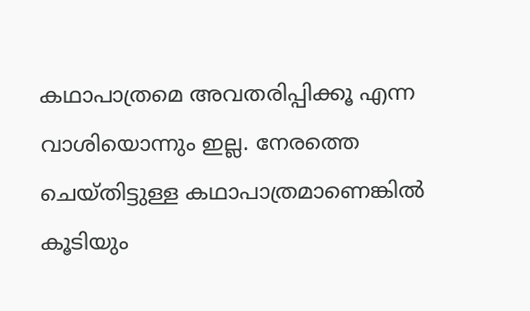കഥാപാത്രമെ അവതരിപ്പിക്കൂ എന്ന വാശിയൊന്നും ഇല്ല. നേരത്തെ ചെയ്തിട്ടുള്ള കഥാപാത്രമാണെങ്കിൽ കൂടിയും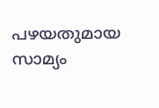പഴയതുമായ സാമ്യം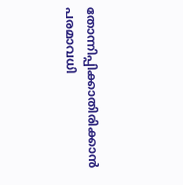തോന്നിപ്പിക്കാതിരിക്കാൻ പരമാവധി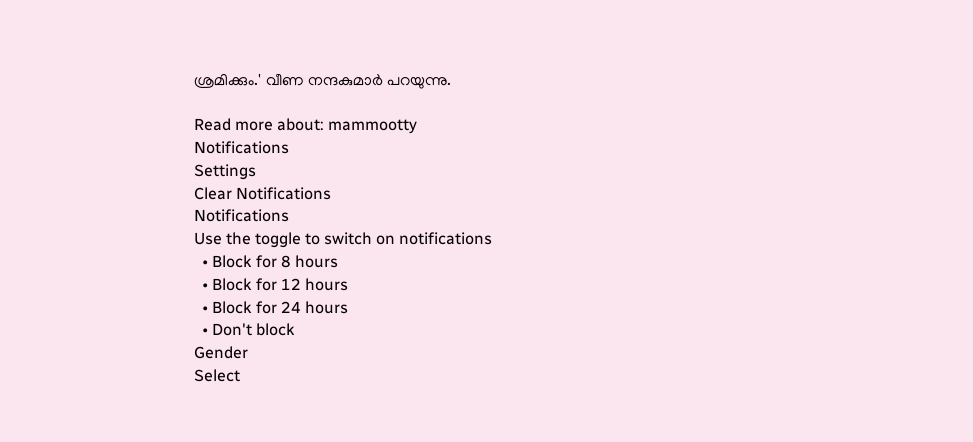ശ്രമിക്കും.' വീണ നന്ദകുമാർ പറയുന്നു.

Read more about: mammootty
Notifications
Settings
Clear Notifications
Notifications
Use the toggle to switch on notifications
  • Block for 8 hours
  • Block for 12 hours
  • Block for 24 hours
  • Don't block
Gender
Select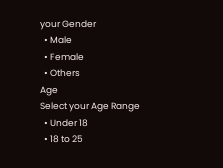your Gender
  • Male
  • Female
  • Others
Age
Select your Age Range
  • Under 18
  • 18 to 25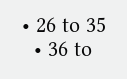• 26 to 35
  • 36 to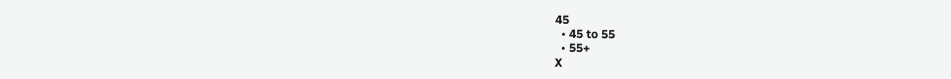45
  • 45 to 55
  • 55+
X